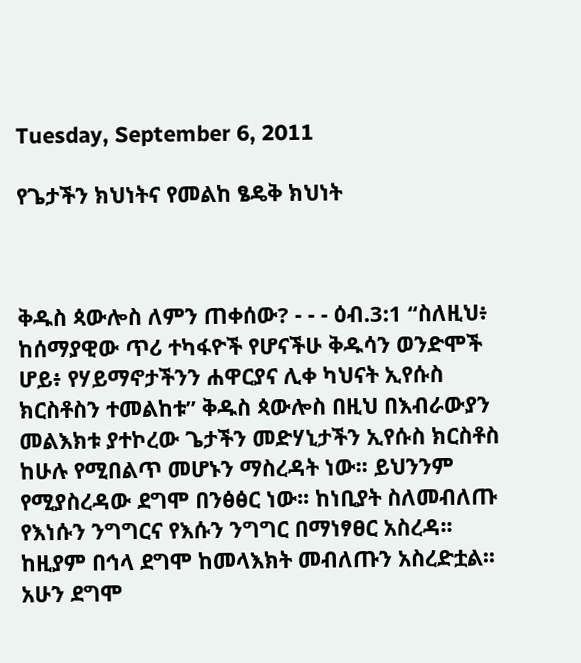Tuesday, September 6, 2011

የጌታችን ክህነትና የመልከ ፄዴቅ ክህነት



ቅዱስ ጳውሎስ ለምን ጠቀሰው? - - - ዕብ.3:1 “ስለዚህ፥ ከሰማያዊው ጥሪ ተካፋዮች የሆናችሁ ቅዱሳን ወንድሞች ሆይ፥ የሃይማኖታችንን ሐዋርያና ሊቀ ካህናት ኢየሱስ ክርስቶስን ተመልከቱ” ቅዱስ ጳውሎስ በዚህ በእብራውያን መልእክቱ ያተኮረው ጌታችን መድሃኒታችን ኢየሱስ ክርስቶስ ከሁሉ የሚበልጥ መሆኑን ማስረዳት ነው፡፡ ይህንንም የሚያስረዳው ደግሞ በንፅፅር ነው፡፡ ከነቢያት ስለመብለጡ የእነሱን ንግግርና የእሱን ንግግር በማነፃፀር አስረዳ፡፡ ከዚያም በኅላ ደግሞ ከመላእክት መብለጡን አስረድቷል፡፡ አሁን ደግሞ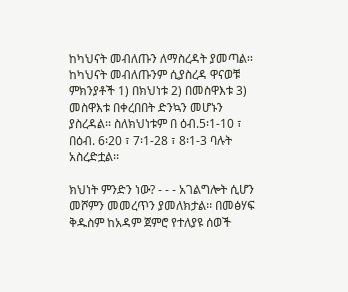ከካህናት መብለጡን ለማስረዳት ያመጣል፡፡ ከካህናት መብለጡንም ሲያስረዳ ዋናወቹ ምክንያቶች 1) በክህነቱ 2) በመስዋእቱ 3) መስዋእቱ በቀረበበት ድንኳን መሆኑን ያስረዳል፡፡ ስለክህነቱም በ ዕብ.5፡1-10 ፣ በዕብ. 6፡20 ፣ 7፡1-28 ፣ 8፡1-3 ባሉት አስረድቷል፡፡

ክህነት ምንድን ነው? - - - አገልግሎት ሲሆን መሾምን መመረጥን ያመለክታል፡፡ በመፅሃፍ ቅዱስም ከአዳም ጀምሮ የተለያዩ ሰወች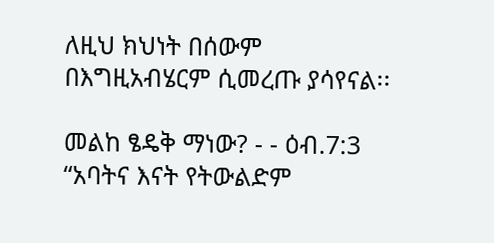ለዚህ ክህነት በሰውም በእግዚአብሄርም ሲመረጡ ያሳየናል፡፡

መልከ ፄዴቅ ማነው? - - ዕብ.7:3 “አባትና እናት የትውልድም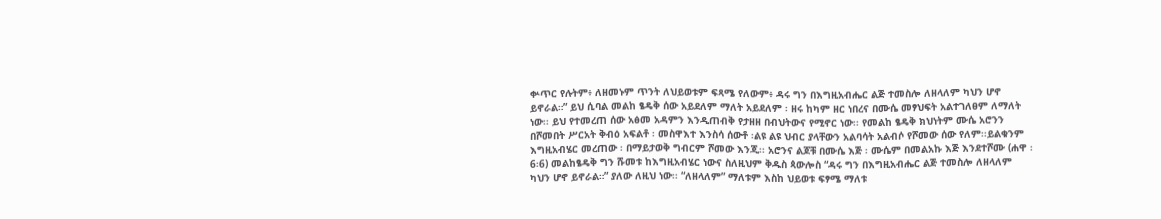ቍጥር የሉትም፥ ለዘመኑም ጥንት ለህይወቱም ፍጻሜ የለውም፥ ዳሩ ግን በእግዚአብሔር ልጅ ተመስሎ ለዘላለም ካህን ሆኖ ይኖራል።” ይህ ሲባል መልከ ፄዴቅ ሰው አይደለም ማለት አይደለም ፡ ዘሩ ከካም ዘር ነበረና በሙሴ መፃህፍት አልተገለፀም ለማለት ነው፡፡ ይህ የተመረጠ ሰው አፅመ አዳምን እንዲጠብቅ የታዘዘ በብህትውና የሚኖር ነው፡፡ የመልከ ፄዴቅ ክህነትም ሙሴ አሮንን በሾመበት ሥርአት ቅብዕ አፍልቶ ፡ መስዋእተ እንስሳ ሰውቶ ፡ልዩ ልዩ ህብር ያላቸውን አልባሳት አልብሶ የሾመው ሰው የለም፡፡ይልቁንም እግዚአብሄር መረጠው ፡ በማይታወቅ ግብርም ሾመው እንጂ፡፡ አሮንና ልጆቹ በሙሴ እጅ ፡ ሙሴም በመልአኩ እጅ እንደተሾሙ (ሐዋ ፡ 6፡6) መልከፄዴቅ ግን ሹመቱ ከእግዚአብሄር ነውና ስለዚህም ቅዱስ ጳውሎስ “ዳሩ ግን በእግዚአብሔር ልጅ ተመስሎ ለዘላለም ካህን ሆኖ ይኖራል።” ያለው ለዚህ ነው፡፡ “ለዘላለም” ማለቱም እስከ ህይወቱ ፍፃሜ ማለቱ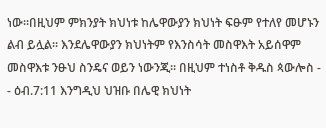ነው፡፡በዚህም ምክንያት ክህነቱ ከሌዋውያን ክህነት ፍፁም የተለየ መሆኑን ልብ ይሏል፡፡ እንደሌዋውያን ክህነትም የእንስሳት መስዋእት አይሰዋም መስዋእቱ ንፁህ ስንዴና ወይን ነውንጂ፡፡ በዚህም ተነስቶ ቅዱስ ጳውሎስ - - ዕብ.7:11 እንግዲህ ህዝቡ በሌዊ ክህነት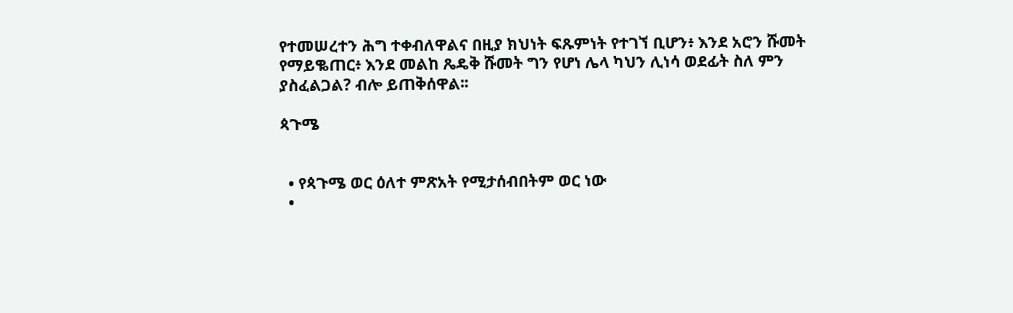የተመሠረተን ሕግ ተቀብለዋልና በዚያ ክህነት ፍጹምነት የተገኘ ቢሆን፥ እንደ አሮን ሹመት የማይቈጠር፥ እንደ መልከ ጼዴቅ ሹመት ግን የሆነ ሌላ ካህን ሊነሳ ወደፊት ስለ ምን ያስፈልጋል? ብሎ ይጠቅሰዋል፡፡

ጳጉሜ


  • የጳጉሜ ወር ዕለተ ምጽአት የሚታሰብበትም ወር ነው
  •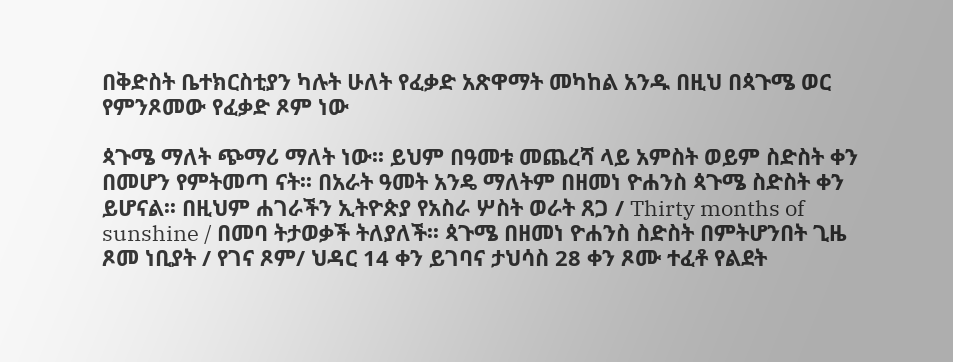በቅድስት ቤተክርስቲያን ካሉት ሁለት የፈቃድ አጽዋማት መካከል አንዱ በዚህ በጳጉሜ ወር የምንጾመው የፈቃድ ጾም ነው

ጳጉሜ ማለት ጭማሪ ማለት ነው፡፡ ይህም በዓመቱ መጨረሻ ላይ አምስት ወይም ስድስት ቀን በመሆን የምትመጣ ናት፡፡ በአራት ዓመት አንዴ ማለትም በዘመነ ዮሐንስ ጳጉሜ ስድስት ቀን ይሆናል፡፡ በዚህም ሐገራችን ኢትዮጵያ የአስራ ሦስት ወራት ጸጋ / Thirty months of sunshine / በመባ ትታወቃች ትለያለች፡፡ ጳጉሜ በዘመነ ዮሐንስ ስድስት በምትሆንበት ጊዜ ጾመ ነቢያት / የገና ጾም/ ህዳር 14 ቀን ይገባና ታህሳስ 28 ቀን ጾሙ ተፈቶ የልደት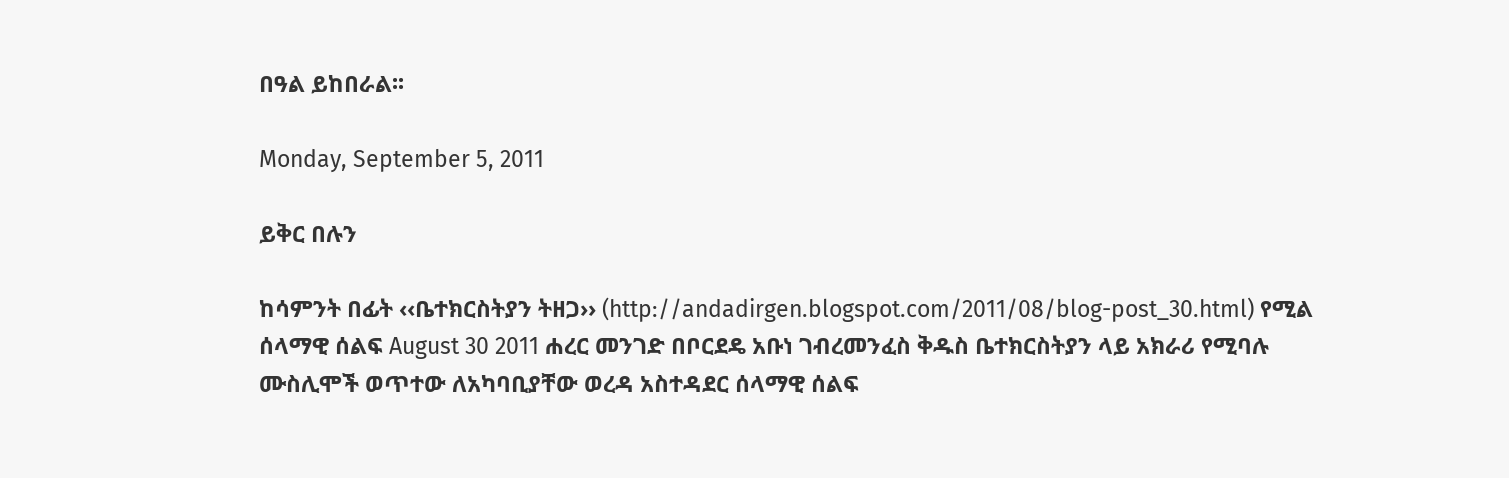በዓል ይከበራል፡፡

Monday, September 5, 2011

ይቅር በሉን

ከሳምንት በፊት ‹‹ቤተክርስትያን ትዘጋ›› (http://andadirgen.blogspot.com/2011/08/blog-post_30.html) የሚል ሰላማዊ ሰልፍ August 30 2011 ሐረር መንገድ በቦርደዴ አቡነ ገብረመንፈስ ቅዱስ ቤተክርስትያን ላይ አክራሪ የሚባሉ ሙስሊሞች ወጥተው ለአካባቢያቸው ወረዳ አስተዳደር ሰላማዊ ሰልፍ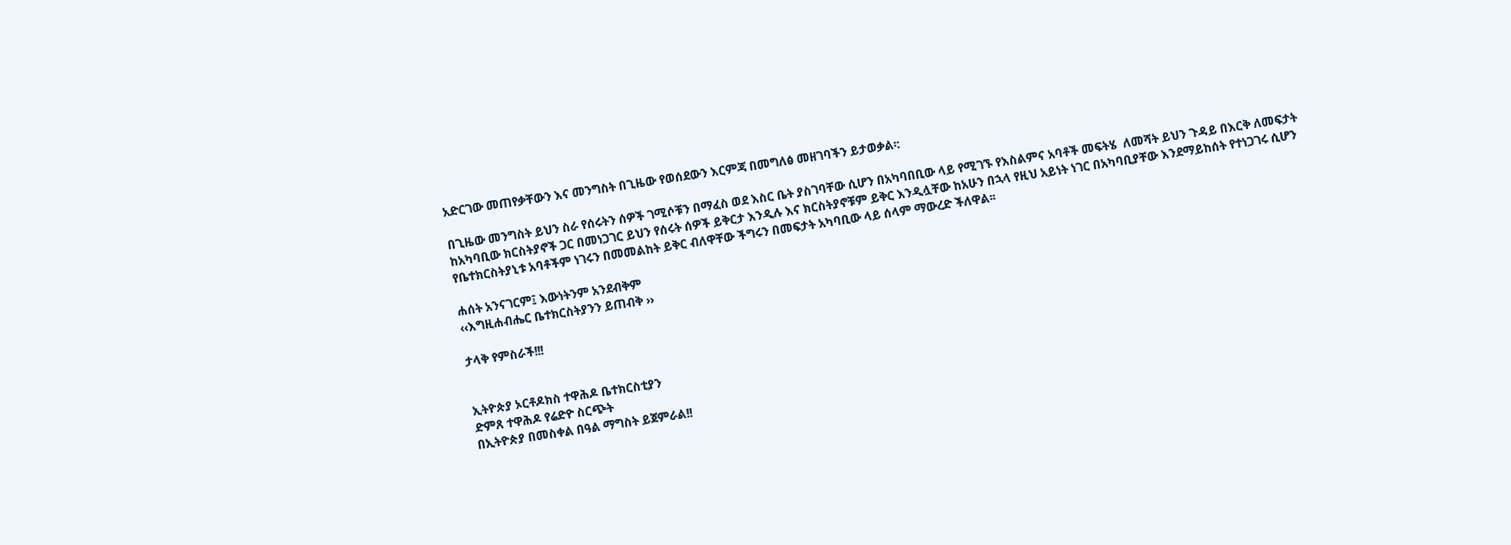አድርገው መጠየቃቸውን እና መንግስት በጊዜው የወሰደውን እርምጃ በመግለፅ መዘገባችን ይታወቃል፡:

በጊዜው መንግስት ይህን ስራ የሰሩትን ሰዎች ገሚሶቹን በማፈስ ወደ እስር ቤት ያስገባቸው ሲሆን በአካባበቢው ላይ የሚገኙ የእስልምና አባቶች መፍትሄ  ለመሻት ይህን ጉዳይ በእርቅ ለመፍታት ከአካባቢው ክርስትያኖች ጋር በመነጋገር ይህን የሰሩት ሰዎች ይቅርታ እንዲሉ እና ክርስትያኖቹም ይቅር እንዲሏቸው ከአሁን በኋላ የዚህ አይነት ነገር በአካባቢያቸው እንደማይከሰት የተነጋገሩ ሲሆን የቤተክርስትያኒቱ አባቶችም ነገሩን በመመልከት ይቅር ብለዋቸው ችግሩን በመፍታት አካባቢው ላይ ሰላም ማውረድ ችለዋል፡፡

ሐሰት አንናገርም፤ እውነትንም አንደብቅም
‹‹እግዚሐብሔር ቤተክርስትያንን ይጠብቅ ››

ታላቅ የምስራች!!!


ኢትዮጵያ ኦርቶዶክስ ተዋሕዶ ቤተክርስቲያን
ድምጸ ተዋሕዶ የሬድዮ ስርጭት
በኢትዮጵያ በመስቀል በዓል ማግስት ይጀምራል!!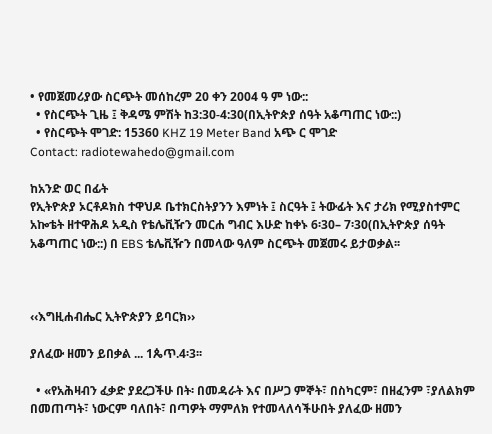• የመጀመሪያው ስርጭት መሰከረም 20 ቀን 2004 ዓ ም ነው::
  • የስርጭት ጊዜ ፤ ቅዳሜ ምሽት ከ3:30-4:30(በኢትዮጵያ ሰዓት አቆጣጠር ነው::)
  • የስርጭት ሞገድ: 15360 KHZ 19 Meter Band አጭ ር ሞገድ
Contact: radiotewahedo@gmail.com

ከአንድ ወር በፊት
የኢትዮጵያ ኦርቶዶክስ ተዋህዶ ቤተክርስትያንን እምነት ፤ ስርዓት ፤ ትውፊት እና ታሪክ የሚያስተምር አኰቴት ዘተዋሕዶ አዲስ የቴሌቪዥን መርሐ ግብር እሁድ ከቀኑ 6፡30– 7፡30(በኢትዮጵያ ሰዓት አቆጣጠር ነው::) በ EBS ቴሌቪዥን በመላው ዓለም ስርጭት መጀመሩ ይታወቃል፡፡



‹‹እግዚሐብሔር ኢትዮጵያን ይባርክ››

ያለፈው ዘመን ይበቃል ... 1ጴጥ.4፡3፡፡

  • «የአሕዛብን ፈቃድ ያደረጋችሁ በት፡ በመዳራት እና በሥጋ ምኞት፣ በስካርም፣ በዘፈንም ፣ያለልክም በመጠጣት፣ ነውርም ባለበት፣ በጣዎት ማምለክ የተመላለሳችሁበት ያለፈው ዘመን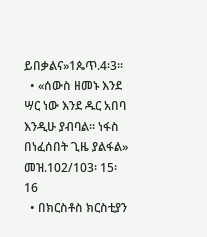ይበቃልና»1ጴጥ.4፡3፡፡
  • «ሰውስ ዘመኑ እንደ ሣር ነው እንደ ዱር አበባ እንዲሁ ያብባል፡፡ ነፋስ በነፈሰበት ጊዜ ያልፋል» መዝ.102/103፡ 15፡16
  • በክርስቶስ ክርስቲያን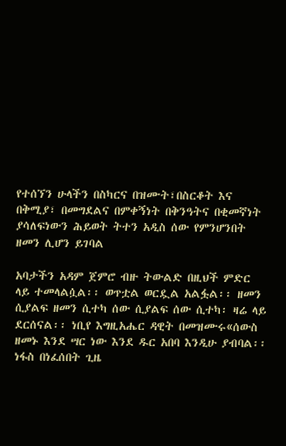የተሰኘን ሁላችን በስካርና በዝሙት፣በስርቆት እና በቅሚያ፣ በመግደልና በምቀኝነት በቅንዓትና በቂመኛነት ያሳለፍነውን ሕይወት ትተን አዲስ ሰው የምንሆንበት ዘመን ሊሆን ይገባል

አባታችን አዳም ጀምሮ ብዙ ትውልድ በዚህች ምድር ላይ ተመላልሷል፡፡ ወጥቷል ወርዷል አልፏል፡፡ ዘመን ሲያልፍ ዘመን ሲተካ ሰው ሲያልፍ ሰው ሲተካ፡ ዛሬ ላይ ደርሰናል፡፡ ነቢየ እግዚአሔር ዳዊት በመዝሙሩ«ሰውስ ዘመኑ እንደ ሣር ነው እንደ ዱር አበባ እንዲሁ ያብባል፡፡ ነፋስ በነፈሰበት ጊዜ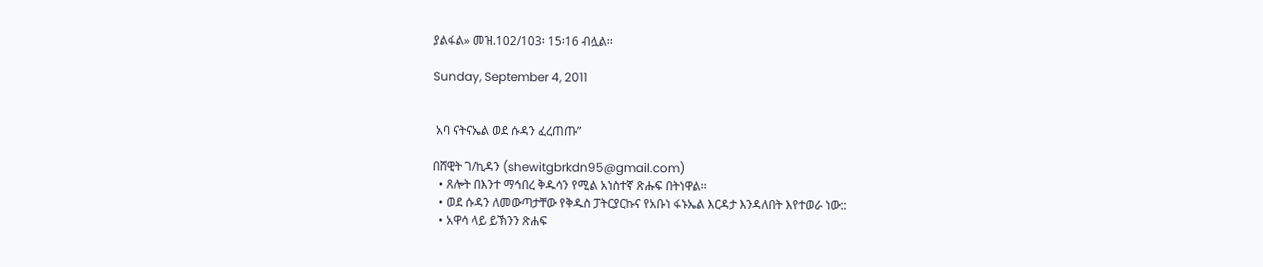ያልፋል» መዝ.102/103፡ 15፡16 ብሏል፡፡

Sunday, September 4, 2011


 አባ ናትናኤል ወደ ሱዳን ፈረጠጡ”

በሸዊት ገ/ኪዳን (shewitgbrkdn95@gmail.com)
  • ጸሎት በእንተ ማኅበረ ቅዱሳን የሚል አነስተኛ ጽሑፍ በትነዋል፡፡
  • ወደ ሱዳን ለመውጣታቸው የቅዱስ ፓትርያርኩና የአቡነ ፋኑኤል እርዳታ እንዳለበት እየተወራ ነው::
  • አዋሳ ላይ ይኽንን ጽሐፍ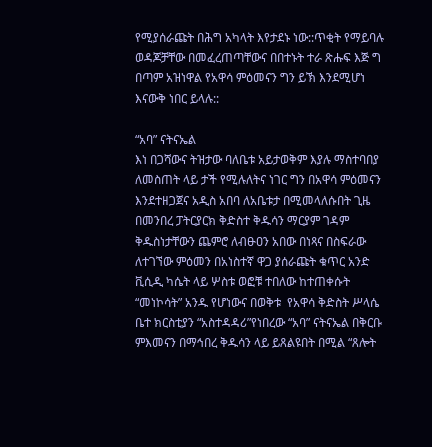የሚያሰራጩት በሕግ አካላት እየታደኑ ነው::ጥቂት የማይባሉ ወዳጆቻቸው በመፈረጠጣቸውና በበተኑት ተራ ጽሑፍ እጅ ግ በጣም አዝነዋል የአዋሳ ምዕመናን ግን ይኽ እንደሚሆነ እናውቅ ነበር ይላሉ::

“አባ” ናትናኤል
እነ በጋሻውና ትዝታው ባለቤቱ አይታወቅም እያሉ ማስተባበያ ለመስጠት ላይ ታች የሚሉለትና ነገር ግን በአዋሳ ምዕመናን እንደተዘጋጀና አዲስ አበባ ለአቤቱታ በሚመላለሱበት ጊዜ በመንበረ ፓትርያርክ ቅድስተ ቅዱሳን ማርያም ገዳም ቅዱስነታቸውን ጨምሮ ለብፁዐን አበው በነጻና በስፍራው ለተገኘው ምዕመን በአነስተኛ ዋጋ ያሰራጩት ቁጥር አንድ ቪሲዲ ካሴት ላይ ሦስቱ ወፎቹ ተበለው ከተጠቀሱት “መነኮሳት” አንዱ የሆነውና በወቅቱ  የአዋሳ ቅድስት ሥላሴ ቤተ ክርስቲያን “አስተዳዳሪ”የነበረው “አባ” ናትናኤል በቅርቡ ምእመናን በማኅበረ ቅዱሳን ላይ ይጸልዩበት በሚል “ጸሎት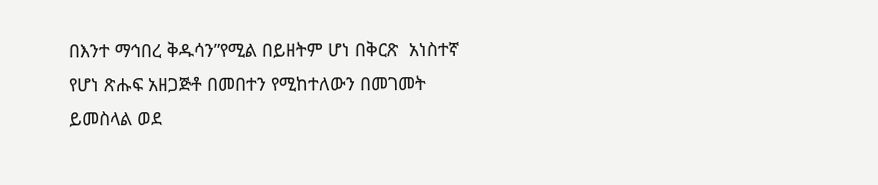በእንተ ማኅበረ ቅዱሳን”የሚል በይዘትም ሆነ በቅርጽ  አነስተኛ የሆነ ጽሑፍ አዘጋጅቶ በመበተን የሚከተለውን በመገመት ይመስላል ወደ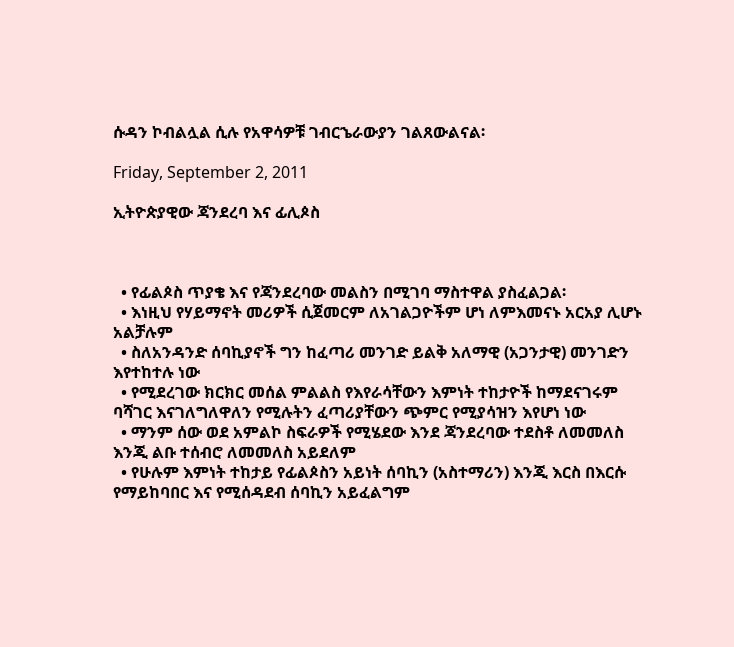ሱዳን ኮብልሏል ሲሉ የአዋሳዎቹ ገብርኄራውያን ገልጸውልናል፡

Friday, September 2, 2011

ኢትዮጵያዊው ጃንደረባ እና ፊሊጶስ



  • የፊልጶስ ጥያቄ እና የጃንደረባው መልስን በሚገባ ማስተዋል ያስፈልጋል፡
  • እነዚህ የሃይማኖት መሪዎች ሲጀመርም ለአገልጋዮችም ሆነ ለምእመናኑ አርአያ ሊሆኑ አልቻሉም
  • ስለአንዳንድ ሰባኪያኖች ግን ከፈጣሪ መንገድ ይልቅ አለማዊ (አጋንታዊ) መንገድን እየተከተሉ ነው
  • የሚደረገው ክርክር መሰል ምልልስ የእየራሳቸውን እምነት ተከታዮች ከማደናገሩም ባሻገር እናገለግለዋለን የሚሉትን ፈጣሪያቸውን ጭምር የሚያሳዝን እየሆነ ነው
  • ማንም ሰው ወደ አምልኮ ስፍራዎች የሚሄደው እንደ ጃንደረባው ተደስቶ ለመመለስ እንጂ ልቡ ተሰብሮ ለመመለስ አይደለም
  • የሁሉም እምነት ተከታይ የፊልጶስን አይነት ሰባኪን (አስተማሪን) እንጂ እርስ በእርሱ የማይከባበር እና የሚሰዳደብ ሰባኪን አይፈልግም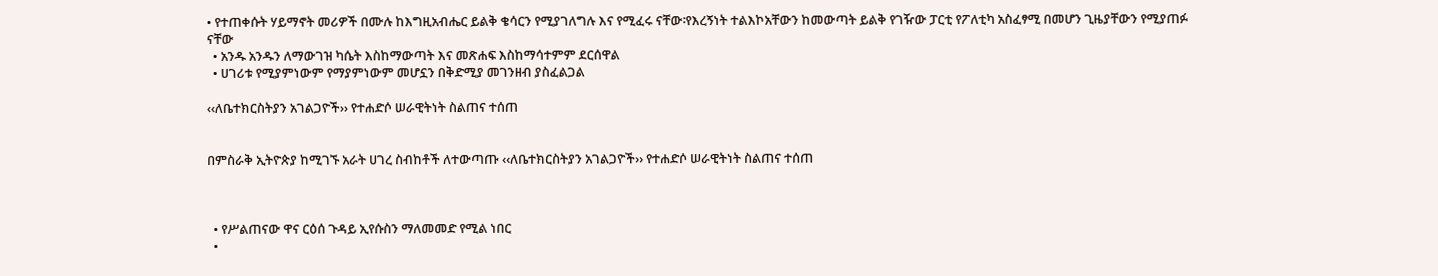• የተጠቀሱት ሃይማኖት መሪዎች በሙሉ ከእግዚአብሔር ይልቅ ቄሳርን የሚያገለግሉ እና የሚፈሩ ናቸው፡የእረኝነት ተልእኮአቸውን ከመውጣት ይልቅ የገዥው ፓርቲ የፖለቲካ አስፈፃሚ በመሆን ጊዜያቸውን የሚያጠፉ ናቸው
  • አንዱ አንዱን ለማውገዝ ካሴት እስከማውጣት እና መጽሐፍ እስከማሳተምም ደርሰዋል
  • ሀገሪቱ የሚያምነውም የማያምነውም መሆኗን በቅድሚያ መገንዘብ ያስፈልጋል

‹‹ለቤተክርስትያን አገልጋዮች›› የተሐድሶ ሠራዊትነት ስልጠና ተሰጠ


በምስራቅ ኢትዮጵያ ከሚገኙ አራት ሀገረ ስብከቶች ለተውጣጡ ‹‹ለቤተክርስትያን አገልጋዮች›› የተሐድሶ ሠራዊትነት ስልጠና ተሰጠ



  • የሥልጠናው ዋና ርዕሰ ጉዳይ ኢየሱስን ማለመመድ የሚል ነበር
  •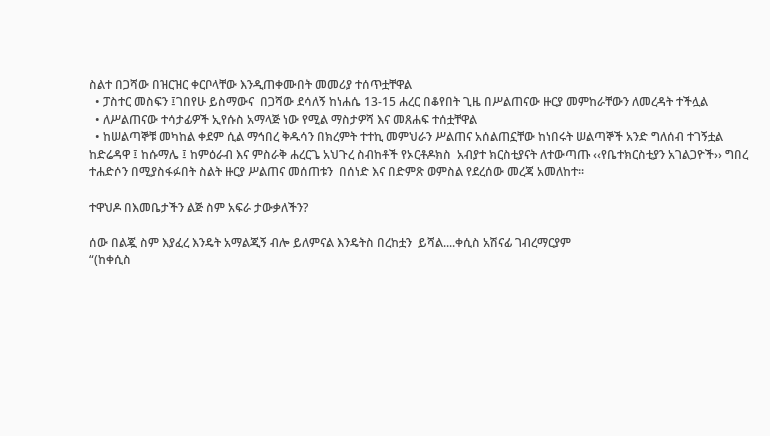ስልተ በጋሻው በዝርዝር ቀርቦላቸው እንዲጠቀሙበት መመሪያ ተሰጥቷቸዋል
  • ፓስተር መስፍን ፤ገበየሁ ይስማውና  በጋሻው ደሳለኝ ከነሐሴ 13-15 ሐረር በቆየበት ጊዜ በሥልጠናው ዙርያ መምከራቸውን ለመረዳት ተችሏል
  • ለሥልጠናው ተሳታፊዎች ኢየሱስ አማላጅ ነው የሚል ማስታዎሻ እና መጸሐፍ ተሰቷቸዋል
  • ከሠልጣኞቹ መካከል ቀደም ሲል ማኅበረ ቅዱሳን በክረምት ተተኪ መምህራን ሥልጠና አሰልጠኗቸው ከነበሩት ሠልጣኞች አንድ ግለሰብ ተገኝቷል
ከድሬዳዋ ፤ ከሱማሌ ፤ ከምዕራብ እና ምስራቅ ሐረርጌ አህጉረ ስብከቶች የኦርቶዶክስ  አብያተ ክርስቲያናት ለተውጣጡ ‹‹የቤተክርስቲያን አገልጋዮች›› ግበረ ተሐድሶን በሚያስፋፉበት ስልት ዙርያ ሥልጠና መሰጠቱን  በሰነድ እና በድምጽ ወምስል የደረሰው መረጃ አመለከተ፡፡

ተዋህዶ በእመቤታችን ልጅ ስም አፍራ ታውቃለችን?

ሰው በልጇ ስም እያፈረ እንዴት አማልጂኝ ብሎ ይለምናል እንዴትስ በረከቷን  ይሻል....ቀሲስ አሽናፊ ገብረማርያም
“(ከቀሲስ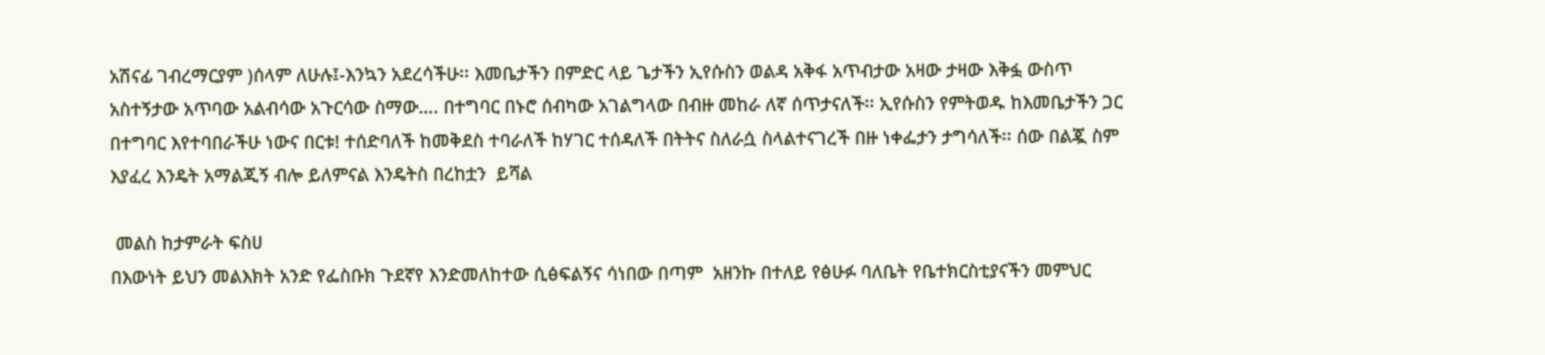አሽናፊ ገብረማርያም )ሰላም ለሁሉ፤-እንኳን አደረሳችሁ፡፡ እመቤታችን በምድር ላይ ጌታችን ኢየሱስን ወልዳ አቅፋ አጥብታው አዛው ታዛው እቅፏ ውስጥ አስተኝታው አጥባው አልብሳው አጉርሳው ስማው…. በተግባር በኑሮ ሰብካው አገልግላው በብዙ መከራ ለኛ ሰጥታናለች፡፡ ኢየሱስን የምትወዱ ከእመቤታችን ጋር በተግባር እየተባበራችሁ ነውና በርቱ! ተሰድባለች ከመቅደስ ተባራለች ከሃገር ተሰዳለች በትትና ስለራሷ ስላልተናገረች በዙ ነቀፌታን ታግሳለች፡፡ ሰው በልጇ ስም እያፈረ እንዴት አማልጂኝ ብሎ ይለምናል እንዴትስ በረከቷን  ይሻል

 መልስ ከታምራት ፍስሀ
በእውነት ይህን መልእክት አንድ የፌስቡክ ጉደኛየ እንድመለከተው ሲፅፍልኝና ሳነበው በጣም  አዘንኩ በተለይ የፅሁፉ ባለቤት የቤተክርስቲያናችን መምህር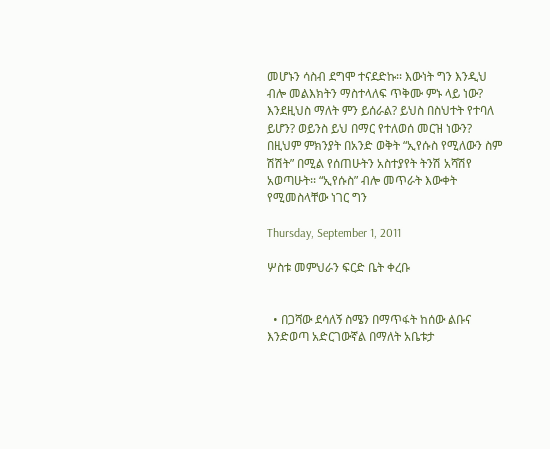መሆኑን ሳስብ ደግሞ ተናደድኩ፡፡ እውነት ግን እንዲህ ብሎ መልእክትን ማስተላለፍ ጥቅሙ ምኑ ላይ ነው? እንደዚህስ ማለት ምን ይሰራል? ይህስ በስህተት የተባለ ይሆን? ወይንስ ይህ በማር የተለወሰ መርዝ ነውን? በዚህም ምክንያት በአንድ ወቅት “ኢየሱስ የሚለውን ስም ሽሽት” በሚል የሰጠሁትን አስተያየት ትንሽ አሻሽየ አወጣሁት፡፡ “ኢየሱስ” ብሎ መጥራት እውቀት የሚመስላቸው ነገር ግን

Thursday, September 1, 2011

ሦስቱ መምህራን ፍርድ ቤት ቀረቡ


  • በጋሻው ደሳለኝ ስሜን በማጥፋት ከሰው ልቡና እንድወጣ አድርገውኛል በማለት አቤቱታ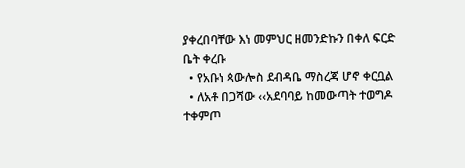ያቀረበባቸው እነ መምህር ዘመንድኩን በቀለ ፍርድ ቤት ቀረቡ
  • የአቡነ ጳውሎስ ደብዳቤ ማስረጃ ሆኖ ቀርቧል
  • ለአቶ በጋሻው ‹‹አደባባይ ከመውጣት ተወግዶ ተቀምጦ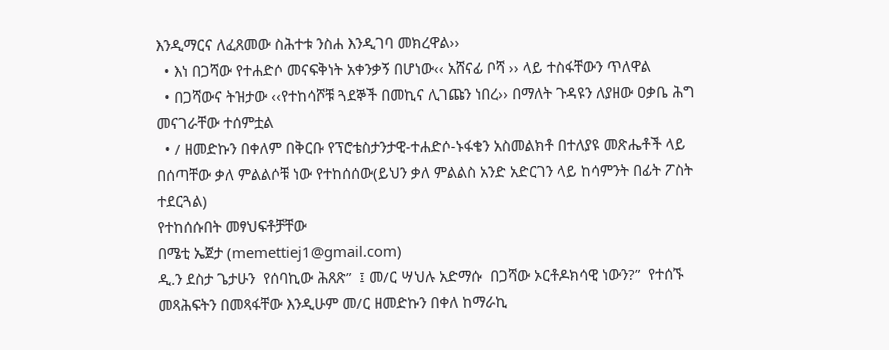እንዲማርና ለፈጸመው ስሕተቱ ንስሐ እንዲገባ መክረዋል››
  • እነ በጋሻው የተሐድሶ መናፍቅነት አቀንቃኝ በሆነው‹‹ አሸናፊ ቦሻ ›› ላይ ተስፋቸውን ጥለዋል
  • በጋሻውና ትዝታው ‹‹የተከሳሾቹ ጓደኞች በመኪና ሊገጩን ነበረ›› በማለት ጉዳዩን ለያዘው ዐቃቤ ሕግ መናገራቸው ተሰምቷል
  • / ዘመድኩን በቀለም በቅርቡ የፕሮቴስታንታዊ-ተሐድሶ-ኑፋቄን አስመልክቶ በተለያዩ መጽሔቶች ላይ በሰጣቸው ቃለ ምልልሶቹ ነው የተከሰሰው(ይህን ቃለ ምልልስ አንድ አድርገን ላይ ከሳምንት በፊት ፖስት ተደርጓል)
የተከሰሱበት መፃህፍቶቻቸው
በሜቲ ኤጀታ (memettiej1@gmail.com)
ዲ.ን ደስታ ጌታሁን  የሰባኪው ሕጸጽ”  ፤ መ/ር ሣህሉ አድማሱ  በጋሻው ኦርቶዶክሳዊ ነውን?”  የተሰኙ መጻሕፍትን በመጻፋቸው እንዲሁም መ/ር ዘመድኩን በቀለ ከማራኪ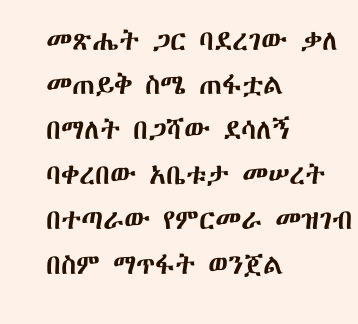መጽሔት ጋር ባደረገው ቃለ መጠይቅ ስሜ ጠፋቷል በማለት በጋሻው ደሳለኝ ባቀረበው አቤቱታ መሠረት በተጣራው የምርመራ መዝገብ በስም ማጥፋት ወንጀል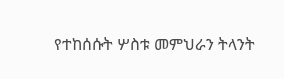የተከሰሱት ሦስቱ መምህራን ትላንት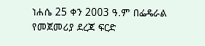ነሐሴ 25 ቀን 2003 ዓ.ም በፌዴራል የመጀመሪያ ደረጃ ፍርድ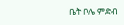ቤት ቦሌ ምድብ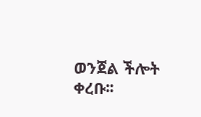ወንጀል ችሎት ቀረቡ፡፡